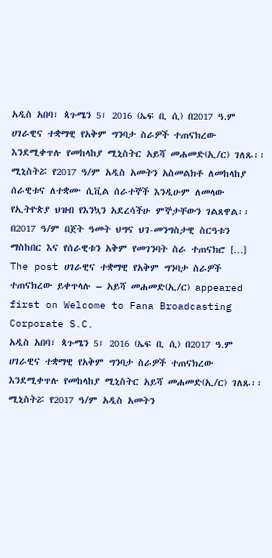አዲስ አበባ፣ ጳጉሜን 5፣ 2016 (ኤፍ ቢ ሲ) በ2017 ዓ.ም ሀገራዊና ተቋማዊ የአቅም ግንባታ ስራዎች ተጠናክረው እንደሚቀጥሉ የመከላከያ ሚኒስትር አይሻ መሐመድ(ኢ/ር) ገለጹ፡፡ ሚኒስትሯ የ2017 ዓ/ም አዲስ አመትን አስመልክቶ ለመከላከያ ሰራዊቱና ለተቋሙ ሲቪል ሰራተኞች እንዲሁም ለመላው የኢትዮጵያ ህዝብ የእንኳን አደረሳችሁ ምኞታቸውን ገልጸዋል፡፡ በ2017 ዓ/ም በጀት ዓመት ህግና ህገ-መንግስታዊ ስርዓቱን ማስከበር እና የሰራዊቱን አቅም የመገንባት ስራ ተጠናክሮ […]
The post ሀገራዊና ተቋማዊ የአቅም ግንባታ ስራዎች ተጠናክረው ይቀጥላሉ – አይሻ መሐመድ(ኢ/ር) appeared first on Welcome to Fana Broadcasting Corporate S.C.
አዲስ አበባ፣ ጳጉሜን 5፣ 2016 (ኤፍ ቢ ሲ) በ2017 ዓ.ም ሀገራዊና ተቋማዊ የአቅም ግንባታ ስራዎች ተጠናክረው እንደሚቀጥሉ የመከላከያ ሚኒስትር አይሻ መሐመድ(ኢ/ር) ገለጹ፡፡ ሚኒስትሯ የ2017 ዓ/ም አዲስ አመትን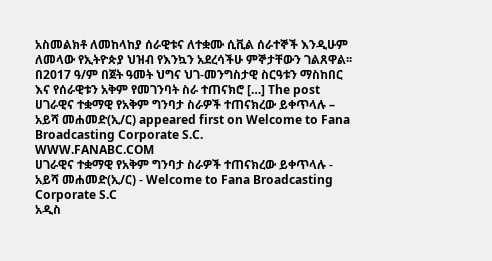አስመልክቶ ለመከላከያ ሰራዊቱና ለተቋሙ ሲቪል ሰራተኞች እንዲሁም ለመላው የኢትዮጵያ ህዝብ የእንኳን አደረሳችሁ ምኞታቸውን ገልጸዋል፡፡ በ2017 ዓ/ም በጀት ዓመት ህግና ህገ-መንግስታዊ ስርዓቱን ማስከበር እና የሰራዊቱን አቅም የመገንባት ስራ ተጠናክሮ […] The post ሀገራዊና ተቋማዊ የአቅም ግንባታ ስራዎች ተጠናክረው ይቀጥላሉ – አይሻ መሐመድ(ኢ/ር) appeared first on Welcome to Fana Broadcasting Corporate S.C.
WWW.FANABC.COM
ሀገራዊና ተቋማዊ የአቅም ግንባታ ስራዎች ተጠናክረው ይቀጥላሉ - አይሻ መሐመድ(ኢ/ር) - Welcome to Fana Broadcasting Corporate S.C
አዲስ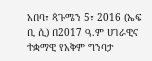አበባ፣ ጳጉሜን 5፣ 2016 (ኤፍ ቢ ሲ) በ2017 ዓ.ም ሀገራዊና ተቋማዊ የአቅም ግንባታ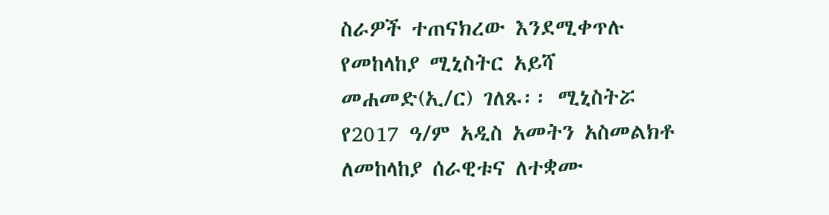ስራዎች ተጠናክረው እንደሚቀጥሉ የመከላከያ ሚኒስትር አይሻ መሐመድ(ኢ/ር) ገለጹ፡፡ ሚኒስትሯ የ2017 ዓ/ም አዲስ አመትን አስመልክቶ ለመከላከያ ሰራዊቱና ለተቋሙ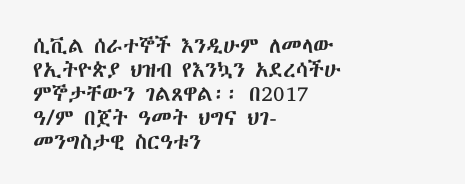ሲቪል ሰራተኞች እንዲሁም ለመላው የኢትዮጵያ ህዝብ የእንኳን አደረሳችሁ ምኞታቸውን ገልጸዋል፡፡ በ2017 ዓ/ም በጀት ዓመት ህግና ህገ-መንግስታዊ ስርዓቱን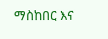ማስከበር እና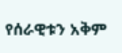የሰራዊቱን አቅም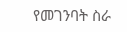የመገንባት ስራ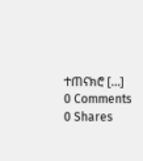ተጠናክሮ […]
0 Comments 0 Shares